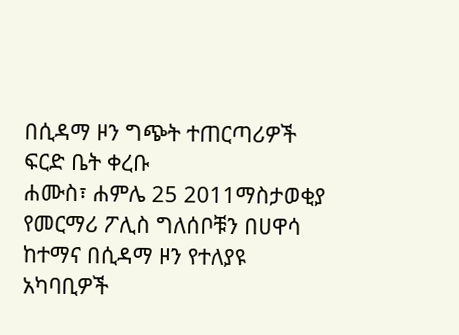በሲዳማ ዞን ግጭት ተጠርጣሪዎች ፍርድ ቤት ቀረቡ
ሐሙስ፣ ሐምሌ 25 2011ማስታወቂያ
የመርማሪ ፖሊስ ግለሰቦቹን በሀዋሳ ከተማና በሲዳማ ዞን የተለያዩ አካባቢዎች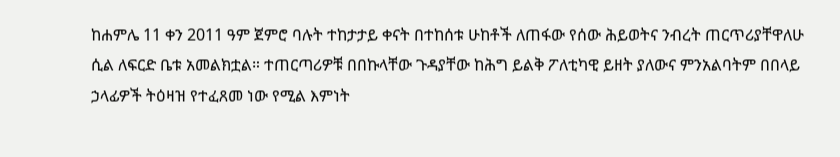ከሐምሌ 11 ቀን 2011 ዓም ጀምሮ ባሉት ተከታታይ ቀናት በተከሰቱ ሁከቶች ለጠፋው የሰው ሕይወትና ንብረት ጠርጥሪያቸዋለሁ ሲል ለፍርድ ቤቱ አመልክቷል። ተጠርጣሪዎቹ በበኩላቸው ጉዳያቸው ከሕግ ይልቅ ፖለቲካዊ ይዘት ያለውና ምንአልባትም በበላይ ኃላፊዎች ትዕዛዝ የተፈጸመ ነው የሚል እምነት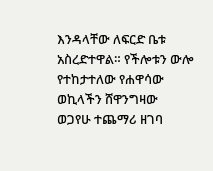እንዳላቸው ለፍርድ ቤቱ አስረድተዋል። የችሎቱን ውሎ የተከታተለው የሐዋሳው ወኪላችን ሸዋንግዛው ወጋየሁ ተጨማሪ ዘገባ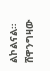ልኮልናል።
ሸዋንግዛው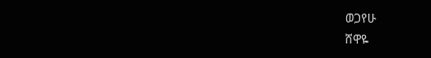ወጋየሁ
ሸዋዬ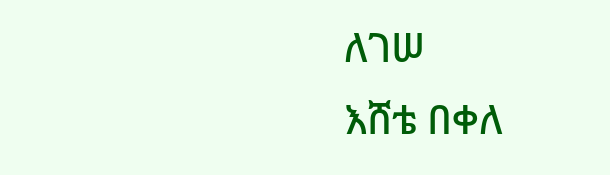ለገሠ
እሸቴ በቀለ